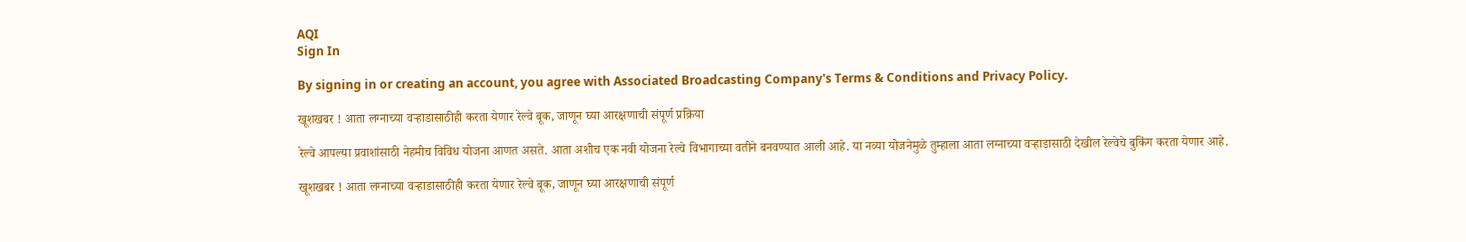AQI
Sign In

By signing in or creating an account, you agree with Associated Broadcasting Company's Terms & Conditions and Privacy Policy.

खूशखबर ! आता लग्नाच्या वऱ्हाडासाठीही करता येणार रेल्वे बूक, जाणून घ्या आरक्षणाची संपूर्ण प्रक्रिया

रेल्वे आपल्या प्रवाशांसाठी नेहमीच विविध योजना आणत असते. आता अशीच एक नवी योजना रेल्वे विभागाच्या वतीने बनवण्यात आली आहे. या नव्या योजनेमुळे तुम्हाला आता लग्नाच्या वऱ्हाडासाठी देखील रेल्वेचे बुकिंग करता येणार आहे.

खूशखबर ! आता लग्नाच्या वऱ्हाडासाठीही करता येणार रेल्वे बूक, जाणून घ्या आरक्षणाची संपूर्ण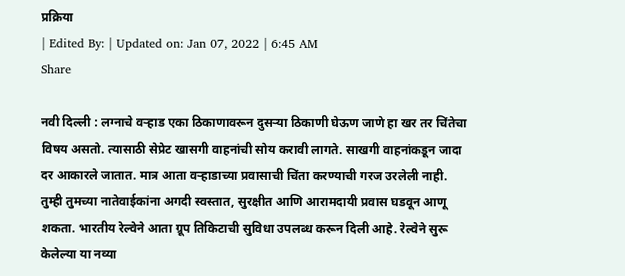प्रक्रिया
| Edited By: | Updated on: Jan 07, 2022 | 6:45 AM
Share

नवी दिल्ली : लग्नाचे वऱ्हाड एका ठिकाणावरून दुसऱ्या ठिकाणी घेऊण जाणे हा खर तर चिंतेचा विषय असतो. त्यासाठी सेप्रेट खासगी वाहनांची सोय करावी लागते. साखगी वाहनांकडून जादा दर आकारले जातात. मात्र आता वऱ्हाडाच्या प्रवासाची चिंता करण्याची गरज उरलेली नाही. तुम्ही तुमच्या नातेवाईकांना अगदी स्वस्तात, सुरक्षीत आणि आरामदायी प्रवास घडवून आणू शकता. भारतीय रेल्वेने आता ग्रूप तिकिटाची सुविधा उपलब्ध करून दिली आहे. रेल्वेने सुरू केलेल्या या नव्या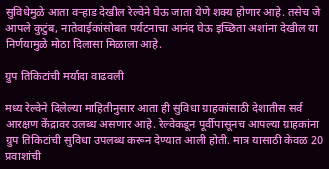सुविधेमुळे आता वऱ्हाड देखील रेल्वेने घेऊ जाता येणे शक्य होणार आहे. तसेच जे आपले कुटुंब, नातेवाईकांसोबत पर्यटनाचा आनंद घेऊ इच्छिता अशांना देखील या निर्णयामुळे मोठा दिलासा मिळाला आहे.

ग्रुप तिकिटांची मर्यादा वाढवली

मध्य रेल्वेने दिलेल्या माहितीनुसार आता ही सुविधा ग्राहकांसाठी देशातीस सर्व आरक्षण केंद्रावर उलब्ध असणार आहे. रेल्वेकडून पूर्वीपासूनच आपल्या ग्राहकांना ग्रुप तिकिटांची सुविधा उपलब्ध करून देण्यात आली होती. मात्र यासाठी केवळ 20 प्रवाशांची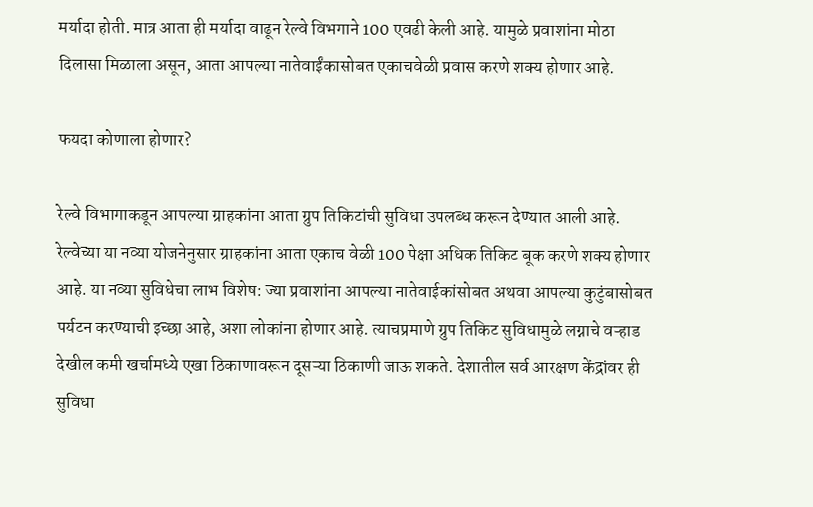मर्यादा होती. मात्र आता ही मर्यादा वाढून रेल्वे विभगाने 100 एवढी केली आहे. यामुळे प्रवाशांना मोठा दिलासा मिळाला असून, आता आपल्या नातेवाईंकासोबत एकाचवेळी प्रवास करणे शक्य होणार आहे.

फयदा कोणाला होणार?

रेल्वे विभागाकडून आपल्या ग्राहकांना आता ग्रुप तिकिटांची सुविधा उपलब्ध करून देण्यात आली आहे. रेल्वेच्या या नव्या योजनेनुसार ग्राहकांना आता एकाच वेळी 100 पेक्षा अधिक तिकिट बूक करणे शक्य होणार आहे. या नव्या सुविधेचा लाभ विशेष: ज्या प्रवाशांना आपल्या नातेवाईकांसोबत अथवा आपल्या कुटुंबासोबत पर्यटन करण्याची इच्छा आहे, अशा लोकांना होणार आहे. त्याचप्रमाणे ग्रुप तिकिट सुविधामुळे लग्नाचे वऱ्हाड देखील कमी खर्चामध्ये एखा ठिकाणावरून दूसऱ्या ठिकाणी जाऊ शकते. देशातील सर्व आरक्षण केंद्रांवर ही सुविधा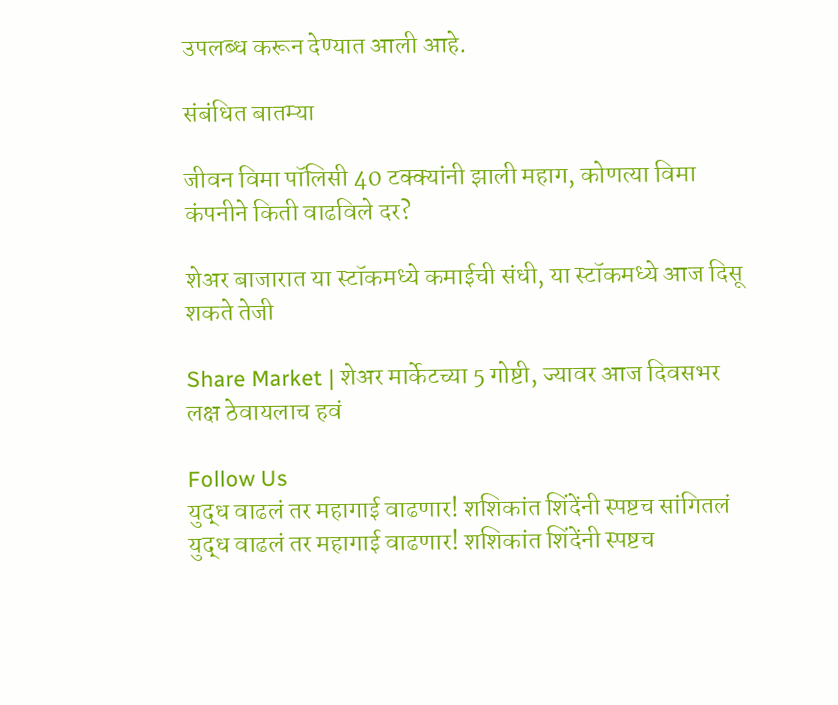उपलब्ध करून देण्यात आली आहे.

संबंधित बातम्या

जीवन विमा पॉलिसी 40 टक्क्यांनी झाली महाग, कोणत्या विमा कंपनीने किती वाढविले दर?

शेअर बाजारात या स्टॉकमध्ये कमाईची संधी, या स्टॉकमध्ये आज दिसू शकते तेजी

Share Market | शेअर मार्केटच्या 5 गोष्टी, ज्यावर आज दिवसभर लक्ष ठेवायलाच हवं

Follow Us
युद्ध वाढलं तर महागाई वाढणार! शशिकांत शिंदेंनी स्पष्टच सांगितलं
युद्ध वाढलं तर महागाई वाढणार! शशिकांत शिंदेंनी स्पष्टच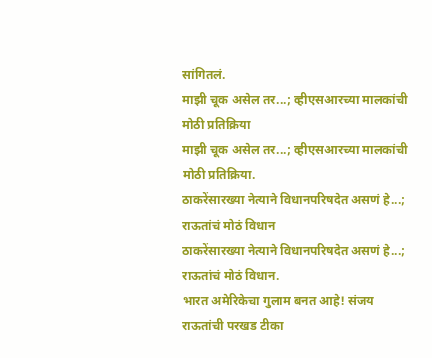सांगितलं.
माझी चूक असेल तर...; व्हीएसआरच्या मालकांची मोठी प्रतिक्रिया
माझी चूक असेल तर...; व्हीएसआरच्या मालकांची मोठी प्रतिक्रिया.
ठाकरेंसारख्या नेत्याने विधानपरिषदेत असणं हे...; राऊतांचं मोठं विधान
ठाकरेंसारख्या नेत्याने विधानपरिषदेत असणं हे...; राऊतांचं मोठं विधान.
भारत अमेरिकेचा गुलाम बनत आहे! संजय राऊतांची परखड टीका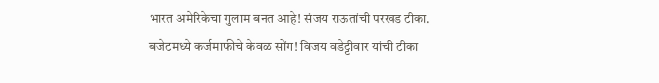भारत अमेरिकेचा गुलाम बनत आहे! संजय राऊतांची परखड टीका.
बजेटमध्ये कर्जमाफीचे केवळ सोंग! विजय वडेट्टीवार यांची टीका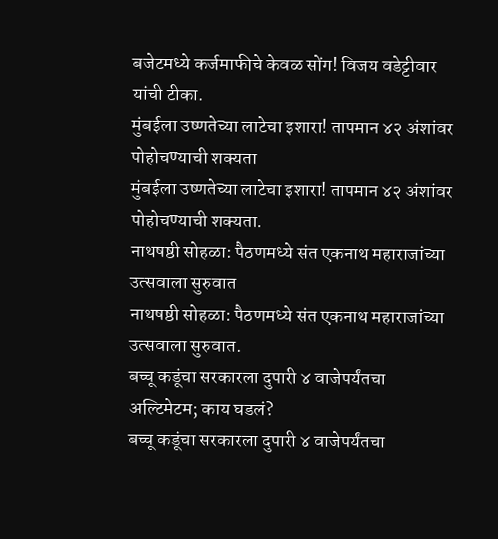बजेटमध्ये कर्जमाफीचे केवळ सोंग! विजय वडेट्टीवार यांची टीका.
मुंबईला उष्णतेच्या लाटेचा इशारा! तापमान ४२ अंशांवर पोहोचण्याची शक्यता
मुंबईला उष्णतेच्या लाटेचा इशारा! तापमान ४२ अंशांवर पोहोचण्याची शक्यता.
नाथषष्ठी सोहळा: पैठणमध्ये संत एकनाथ महाराजांच्या उत्सवाला सुरुवात
नाथषष्ठी सोहळा: पैठणमध्ये संत एकनाथ महाराजांच्या उत्सवाला सुरुवात.
बच्चू कडूंचा सरकारला दुपारी ४ वाजेपर्यंतचा अल्टिमेटम; काय घडलं?
बच्चू कडूंचा सरकारला दुपारी ४ वाजेपर्यंतचा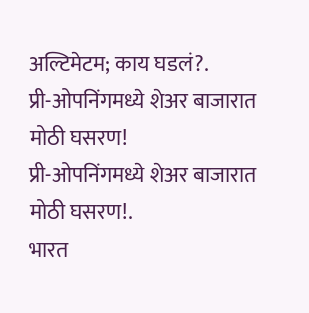अल्टिमेटम; काय घडलं?.
प्री-ओपनिंगमध्ये शेअर बाजारात मोठी घसरण!
प्री-ओपनिंगमध्ये शेअर बाजारात मोठी घसरण!.
भारत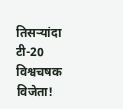तिसऱ्यांदा टी-20 विश्वचषक विजेता!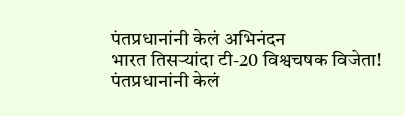पंतप्रधानांनी केलं अभिनंदन
भारत तिसऱ्यांदा टी-20 विश्वचषक विजेता! पंतप्रधानांनी केलं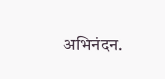अभिनंदन.